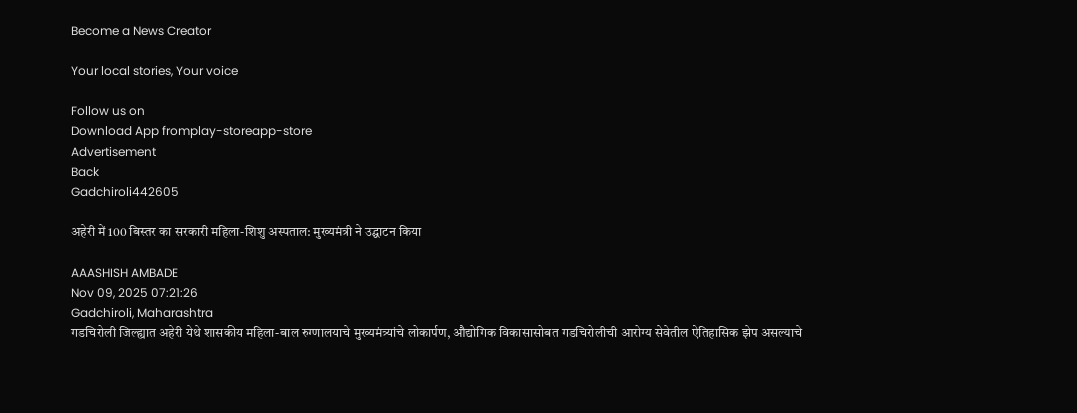Become a News Creator

Your local stories, Your voice

Follow us on
Download App fromplay-storeapp-store
Advertisement
Back
Gadchiroli442605

अहेरी में 100 बिस्तर का सरकारी महिला-शिशु अस्पताल: मुख्यमंत्री ने उद्घाटन किया

AAASHISH AMBADE
Nov 09, 2025 07:21:26
Gadchiroli, Maharashtra
गडचिरोली जिल्ह्यात अहेरी येथे शासकीय महिला-बाल रुग्णालयाचे मुख्यमंत्र्यांचे लोकार्पण, औद्योगिक विकासासोबत गडचिरोलीची आरोग्य सेवेतील ऐतिहासिक झेप असल्याचे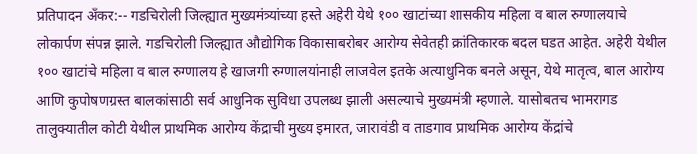प्रतिपादन अँकर:-- गडचिरोली जिल्ह्यात मुख्यमंत्र्यांच्या हस्ते अहेरी येथे १०० खाटांच्या शासकीय महिला व बाल रुग्णालयाचे लोकार्पण संपन्न झाले. गडचिरोली जिल्ह्यात औद्योगिक विकासाबरोबर आरोग्य सेवेतही क्रांतिकारक बदल घडत आहेत. अहेरी येथील १०० खाटांचे महिला व बाल रुग्णालय हे खाजगी रुग्णालयांनाही लाजवेल इतके अत्याधुनिक बनले असून, येथे मातृत्व, बाल आरोग्य आणि कुपोषणग्रस्त बालकांसाठी सर्व आधुनिक सुविधा उपलब्ध झाली असल्याचे मुख्यमंत्री म्हणाले. यासोबतच भामरागड तालुक्यातील कोटी येथील प्राथमिक आरोग्य केंद्राची मुख्य इमारत, जारावंडी व ताडगाव प्राथमिक आरोग्य केंद्रांचे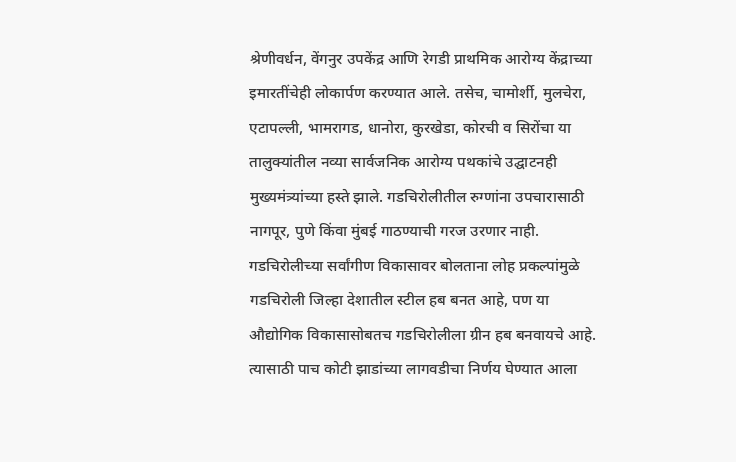श्रेणीवर्धन, वेंगनुर उपकेंद्र आणि रेगडी प्राथमिक आरोग्य केंद्राच्या इमारतींचेही लोकार्पण करण्यात आले. तसेच, चामोर्शी, मुलचेरा, एटापल्ली, भामरागड, धानोरा, कुरखेडा, कोरची व सिरोंचा या तालुक्यांतील नव्या सार्वजनिक आरोग्य पथकांचे उद्घाटनही मुख्यमंत्र्यांच्या हस्ते झाले. गडचिरोलीतील रुग्णांना उपचारासाठी नागपूर, पुणे किंवा मुंबई गाठण्याची गरज उरणार नाही. गडचिरोलीच्या सर्वांगीण विकासावर बोलताना लोह प्रकल्पांमुळे गडचिरोली जिल्हा देशातील स्टील हब बनत आहे, पण या औद्योगिक विकासासोबतच गडचिरोलीला ग्रीन हब बनवायचे आहे. त्यासाठी पाच कोटी झाडांच्या लागवडीचा निर्णय घेण्यात आला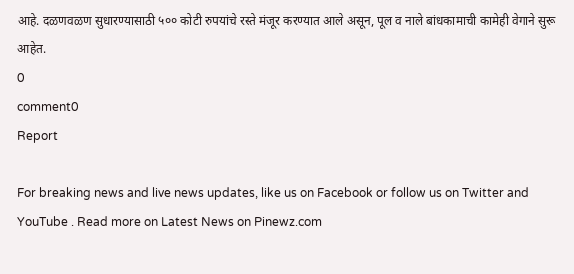आहे. दळणवळण सुधारण्यासाठी ५०० कोटी रुपयांचे रस्ते मंजूर करण्यात आले असून, पूल व नाले बांधकामाची कामेही वेगाने सुरू आहेत.
0
comment0
Report

For breaking news and live news updates, like us on Facebook or follow us on Twitter and YouTube . Read more on Latest News on Pinewz.com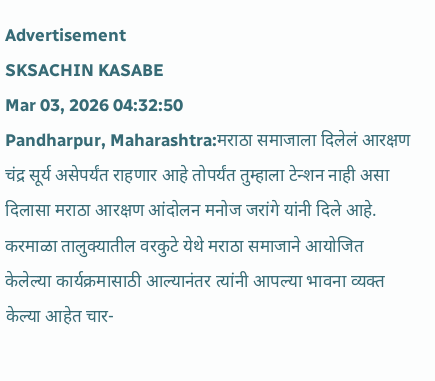Advertisement
SKSACHIN KASABE
Mar 03, 2026 04:32:50
Pandharpur, Maharashtra:मराठा समाजाला दिलेलं आरक्षण चंद्र सूर्य असेपर्यंत राहणार आहे तोपर्यंत तुम्हाला टेन्शन नाही असा दिलासा मराठा आरक्षण आंदोलन मनोज जरांगे यांनी दिले आहे. करमाळा तालुक्यातील वरकुटे येथे मराठा समाजाने आयोजित केलेल्या कार्यक्रमासाठी आल्यानंतर त्यांनी आपल्या भावना व्यक्त केल्या आहेत चार-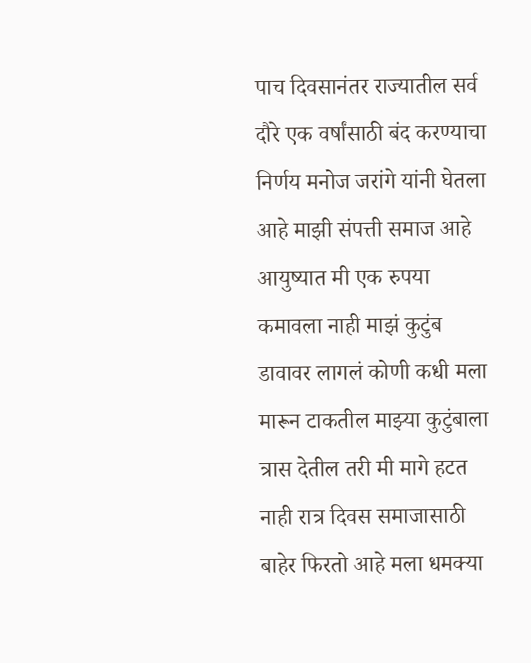पाच दिवसानंतर राज्यातील सर्व दौरे एक वर्षांसाठी बंद करण्याचा निर्णय मनोज जरांगे यांनी घेतला आहे माझी संपत्ती समाज आहे आयुष्यात मी एक रुपया कमावला नाही माझं कुटुंब डावावर लागलं कोणी कधी मला मारून टाकतील माझ्या कुटुंबाला त्रास देतील तरी मी मागे हटत नाही रात्र दिवस समाजासाठी बाहेर फिरतो आहे मला धमक्या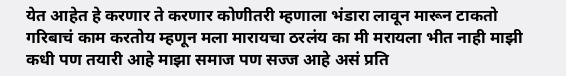येत आहेत हे करणार ते करणार कोणीतरी म्हणाला भंडारा लावून मारून टाकतो गरिबाचं काम करतोय म्हणून मला मारायचा ठरलंय का मी मरायला भीत नाही माझी कधी पण तयारी आहे माझा समाज पण सज्ज आहे असं प्रति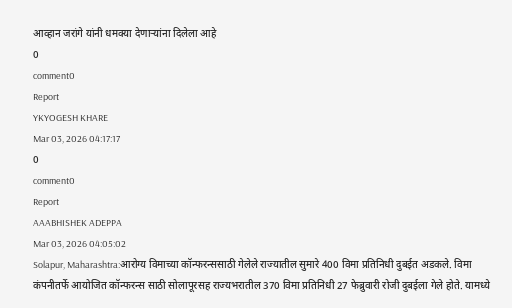आव्हान जरांगे यांनी धमक्या देणाऱ्यांना दिलेला आहे
0
comment0
Report
YKYOGESH KHARE
Mar 03, 2026 04:17:17
0
comment0
Report
AAABHISHEK ADEPPA
Mar 03, 2026 04:05:02
Solapur, Maharashtra:आरोग्य विमाच्या कॉन्फरन्ससाठी गेलेले राज्यातील सुमारे 400 विमा प्रतिनिधी दुबईत अडकले. विमा कंपनीतर्फे आयोजित कॉन्फरन्स साठी सोलापूरसह राज्यभरातील 370 विमा प्रतिनिधी 27 फेब्रुवारी रोजी दुबईला गेले होते. यामध्ये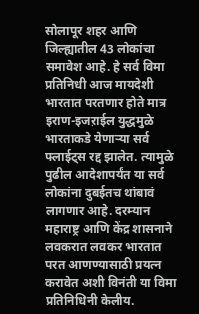सोलापूर शहर आणि जिल्ह्यातील 43 लोकांचा समावेश आहे. हे सर्व विमा प्रतिनिधी आज मायदेशी भारतात परतणार होते मात्र इराण-इजऱाईल युद्धमुळे भारताकडे येणाऱ्या सर्व फ्लाईट्स रद्द झालेत. त्यामुळे पुढील आदेशापर्यंत या सर्व लोकांना दुबईतच थांबावं लागणार आहे. दरम्यान महाराष्ट्र आणि केंद्र शासनाने लवकरात लवकर भारतात परत आणण्यासाठी प्रयत्न करावेत अशी विनंती या विमा प्रतिनिधिनी केलीय.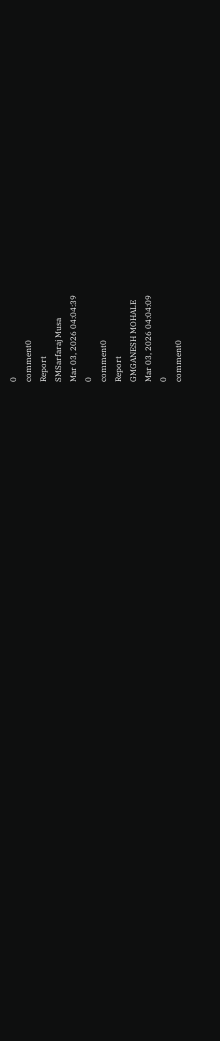0
comment0
Report
SMSarfaraj Musa
Mar 03, 2026 04:04:39
0
comment0
Report
GMGANESH MOHALE
Mar 03, 2026 04:04:09
0
comment0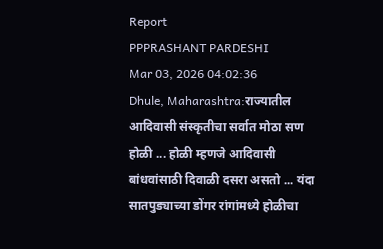Report
PPPRASHANT PARDESHI
Mar 03, 2026 04:02:36
Dhule, Maharashtra:राज्यातील आदिवासी संस्कृतीचा सर्वात मोठा सण होळी ... होळी म्हणजे आदिवासी बांधवांसाठी दिवाळी दसरा असतो ... यंदा सातपुड्याच्या डोंगर रांगांमध्ये होळीचा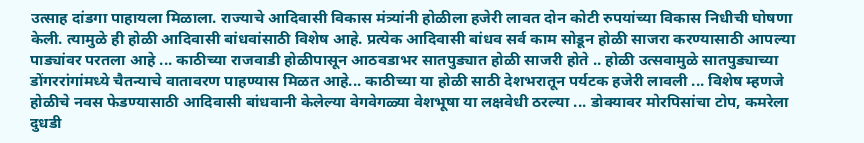उत्साह दांडगा पाहायला मिळाला. राज्याचे आदिवासी विकास मंत्र्यांनी होळीला हजेरी लावत दोन कोटी रुपयांच्या विकास निधीची घोषणा केली. त्यामुळे ही होळी आदिवासी बांधवांसाठी विशेष आहे. प्रत्येक आदिवासी बांधव सर्व काम सोडून होळी साजरा करण्यासाठी आपल्या पाड्यांवर परतला आहे ... काठीच्या राजवाडी होळीपासून आठवडाभर सातपुड्यात होळी साजरी होते .. होळी उत्सवामुळे सातपुड्याच्या डोंगररांगांमध्ये चैतन्याचे वातावरण पाहण्यास मिळत आहे... काठीच्या या होळी साठी देशभरातून पर्यटक हजेरी लावली ... विशेष म्हणजे होळीचे नवस फेडण्यासाठी आदिवासी बांधवानी केलेल्या वेगवेगळ्या वेशभूषा या लक्षवेधी ठरल्या ... डोक्यावर मोरपिसांचा टोप, कमरेला दुधडी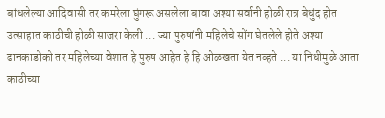बांधलेल्या आदिवासी तर कमरेला घुंगरू असलेला बावा अश्या सर्वानी होळी रात्र बेधुंद होत उत्साहात काठीची होळी साजरा केली ... ज्या पुरुषांनी महिलेचे सोंग घेतलेले होते अश्या ढानकाडोको तर महिलेच्या वेशात हे पुरुष आहेत हे हि ओळखता येत नव्हते ... या निधीमुळे आता काठीच्या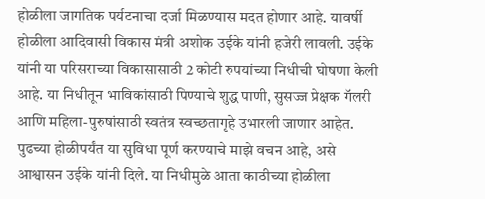होळीला जागतिक पर्यटनाचा दर्जा मिळण्यास मदत होणार आहे. यावर्षी होळीला आदिवासी विकास मंत्री अशोक उईके यांनी हजेरी लावली. उईके यांनी या परिसराच्या विकासासाठी 2 कोटी रुपयांच्या निधीची घोषणा केली आहे. या निधीतून भाविकांसाठी पिण्याचे शुद्ध पाणी, सुसज्ज प्रेक्षक गॅलरी आणि महिला-पुरुषांसाठी स्वतंत्र स्वच्छतागृहे उभारली जाणार आहेत. पुढच्या होळीपर्यंत या सुविधा पूर्ण करण्याचे माझे वचन आहे, असे आश्वासन उईके यांनी दिले. या निधीमुळे आता काठीच्या होळीला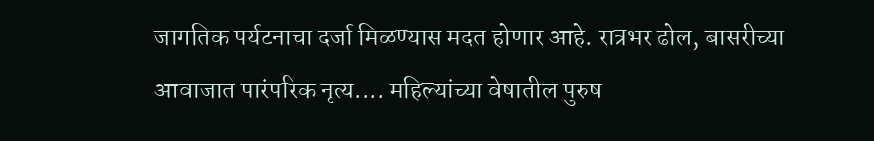जागतिक पर्यटनाचा दर्जा मिळण्यास मदत होणार आहे. रात्रभर ढोल, बासरीच्या आवाजात पारंपरिक नृत्य.... महिल्यांच्या वेषातील पुरुष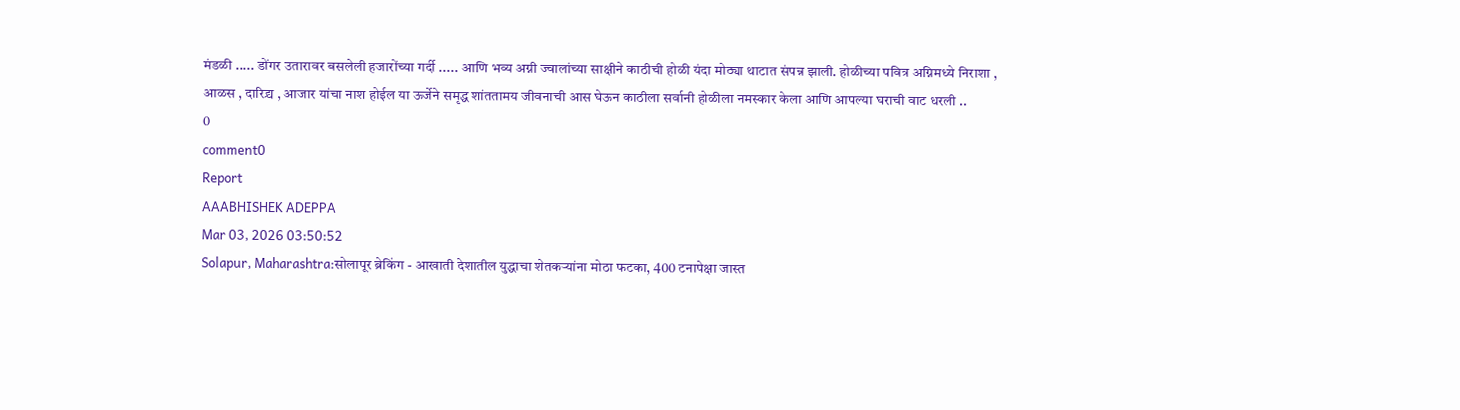मंडळी ..... डोंगर उतारावर बसलेली हजारोंच्या गर्दी ..... आणि भव्य अग्नी ज्वालांच्या साक्षीने काठीची होळी यंदा मोठ्या थाटात संपन्न झाली. होळीच्या पवित्र अग्निमध्ये निराशा , आळस , दारिद्र्य , आजार यांचा नाश होईल या ऊर्जेने समृद्ध शांततामय जीवनाची आस घेऊन काठीला सर्वानी होळीला नमस्कार केला आणि आपल्या घराची वाट धरली ..
0
comment0
Report
AAABHISHEK ADEPPA
Mar 03, 2026 03:50:52
Solapur, Maharashtra:सोलापूर ब्रेकिंग - आखाती देशातील युद्धाचा शेतकऱ्यांना मोठा फटका, 400 टनापेक्षा जास्त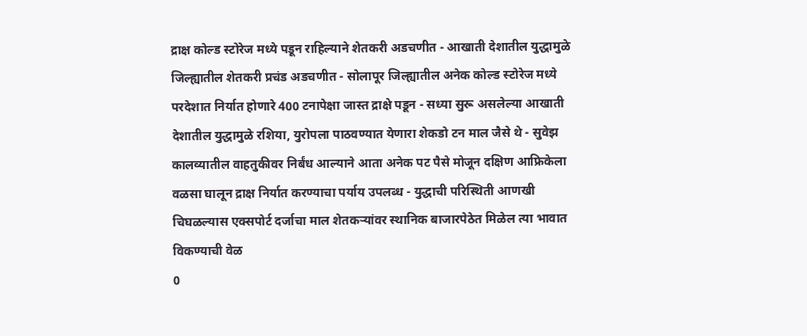द्राक्ष कोल्ड स्टोरेज मध्ये पडून राहिल्याने शेतकरी अडचणीत - आखाती देशातील युद्धामुळे जिल्ह्यातील शेतकरी प्रचंड अडचणीत - सोलापूर जिल्ह्यातील अनेक कोल्ड स्टोरेज मध्ये परदेशात निर्यात होणारे 400 टनापेक्षा जास्त द्राक्षे पडून - सध्या सुरू असलेल्या आखाती देशातील युद्धामुळे रशिया, युरोपला पाठवण्यात येणारा शेकडो टन माल जैसे थे - सुवेझ कालव्यातील वाहतुकीवर निर्बंध आल्याने आता अनेक पट पैसे मोजून दक्षिण आफ्रिकेला वळसा घालून द्राक्ष निर्यात करण्याचा पर्याय उपलब्ध - युद्धाची परिस्थिती आणखी चिघळल्यास एक्सपोर्ट दर्जाचा माल शेतकऱ्यांवर स्थानिक बाजारपेठेत मिळेल त्या भावात विकण्याची वेळ
0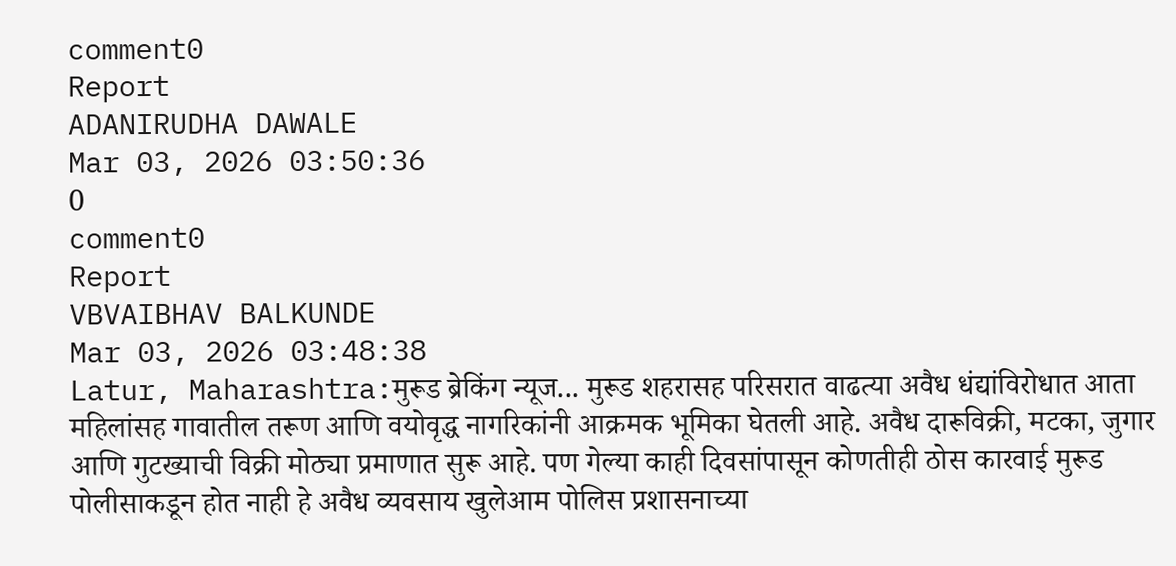comment0
Report
ADANIRUDHA DAWALE
Mar 03, 2026 03:50:36
0
comment0
Report
VBVAIBHAV BALKUNDE
Mar 03, 2026 03:48:38
Latur, Maharashtra:मुरूड ब्रेकिंग न्यूज... मुरूड शहरासह परिसरात वाढत्या अवैध धंद्यांविरोधात आता महिलांसह गावातील तरूण आणि वयोवृद्ध नागरिकांनी आक्रमक भूमिका घेतली आहे. अवैध दारूविक्री, मटका, जुगार आणि गुटख्याची विक्री मोठ्या प्रमाणात सुरू आहे. पण गेल्या काही दिवसांपासून कोणतीही ठोस कारवाई मुरूड पोलीसाकडून होत नाही हे अवैध व्यवसाय खुलेआम पोलिस प्रशासनाच्या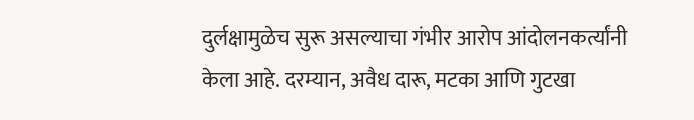दुर्लक्षामुळेच सुरू असल्याचा गंभीर आरोप आंदोलनकर्त्यांनी केला आहे. दरम्यान, अवैध दारू, मटका आणि गुटखा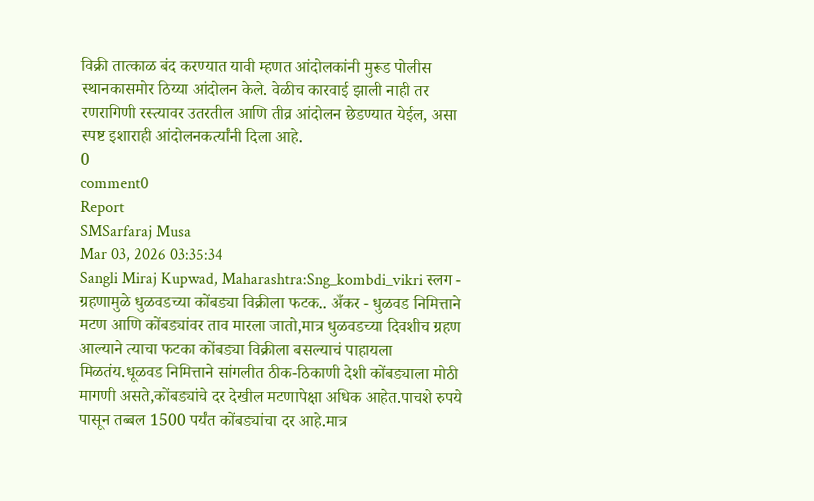विक्री तात्काळ बंद करण्यात यावी म्हणत आंदोलकांनी मुरूड पोलीस स्थानकासमोर ठिय्या आंदोलन केले. वेळीच कारवाई झाली नाही तर रणरागिणी रस्त्यावर उतरतील आणि तीव्र आंदोलन छेडण्यात येईल, असा स्पष्ट इशाराही आंदोलनकर्त्यांनी दिला आहे.
0
comment0
Report
SMSarfaraj Musa
Mar 03, 2026 03:35:34
Sangli Miraj Kupwad, Maharashtra:Sng_kombdi_vikri स्लग - ग्रहणामुळे धुळवडच्या कोंबड्या विक्रीला फटक.. अँकर - धुळवड निमित्ताने मटण आणि कोंबड्यांवर ताव मारला जातो,मात्र धुळवडच्या दिवशीच ग्रहण आल्याने त्याचा फटका कोंबड्या विक्रीला बसल्याचं पाहायला मिळतंय.धूळवड निमित्ताने सांगलीत ठीक-ठिकाणी देशी कोंबड्याला मोठी मागणी असते,कोंबड्यांचे दर देखील मटणापेक्षा अधिक आहेत.पाचशे रुपये पासून तब्बल 1500 पर्यंत कोंबड्यांचा दर आहे.मात्र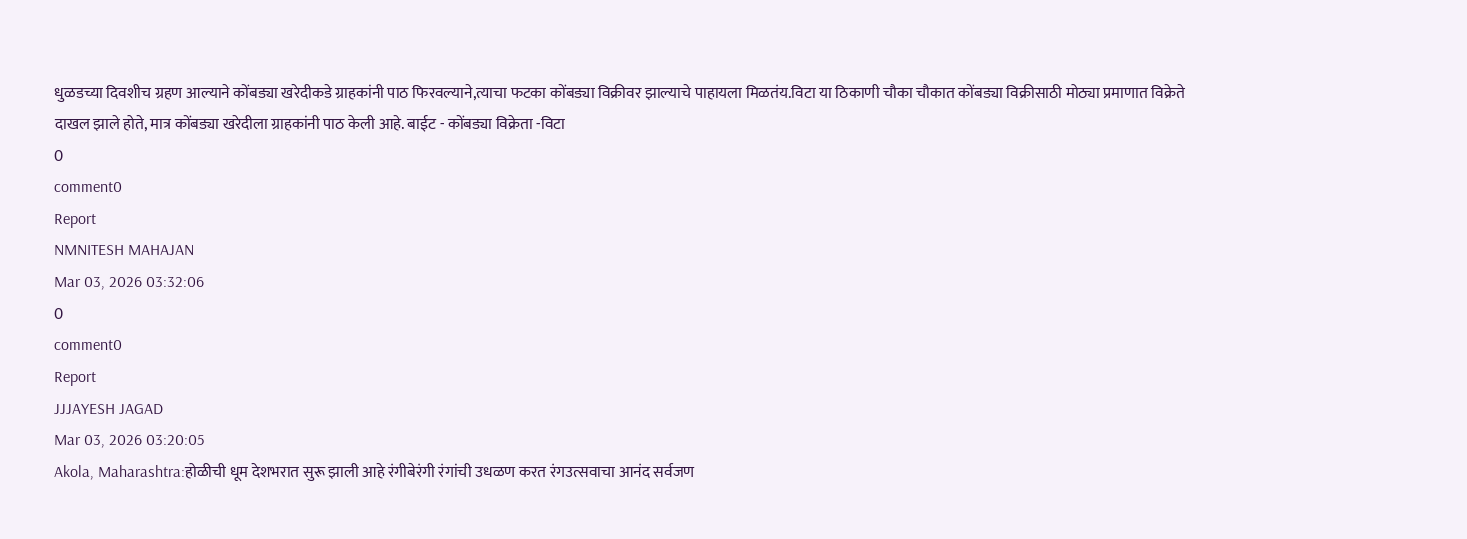धुळडच्या दिवशीच ग्रहण आल्याने कोंबड्या खरेदीकडे ग्राहकांनी पाठ फिरवल्याने,त्याचा फटका कोंबड्या विक्रीवर झाल्याचे पाहायला मिळतंय.विटा या ठिकाणी चौका चौकात कोंबड्या विक्रीसाठी मोठ्या प्रमाणात विक्रेते दाखल झाले होते, मात्र कोंबड्या खरेदीला ग्राहकांनी पाठ केली आहे. बाईट - कोंबड्या विक्रेता -विटा
0
comment0
Report
NMNITESH MAHAJAN
Mar 03, 2026 03:32:06
0
comment0
Report
JJJAYESH JAGAD
Mar 03, 2026 03:20:05
Akola, Maharashtra:होळीची धूम देशभरात सुरू झाली आहे रंगीबेरंगी रंगांची उधळण करत रंगउत्सवाचा आनंद सर्वजण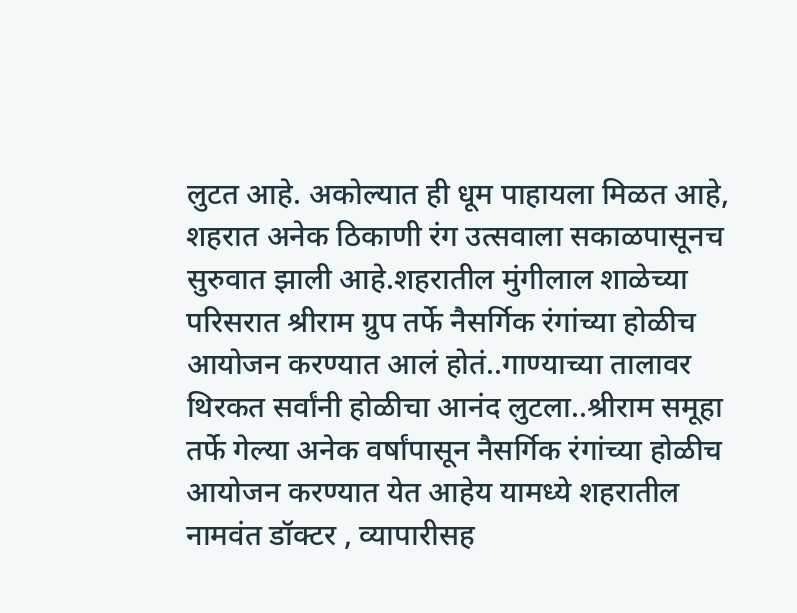लुटत आहे. अकोल्यात ही धूम पाहायला मिळत आहे, शहरात अनेक ठिकाणी रंग उत्सवाला सकाळपासूनच सुरुवात झाली आहे.शहरातील मुंगीलाल शाळेच्या परिसरात श्रीराम ग्रुप तर्फे नैसर्गिक रंगांच्या होळीच आयोजन करण्यात आलं होतं..गाण्याच्या तालावर थिरकत सर्वांनी होळीचा आनंद लुटला..श्रीराम समूहा तर्फे गेल्या अनेक वर्षांपासून नैसर्गिक रंगांच्या होळीच आयोजन करण्यात येत आहेय यामध्ये शहरातील नामवंत डॉक्टर , व्यापारीसह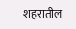शहरातील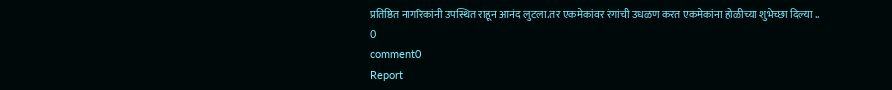प्रतिष्ठित नागरिकांनी उपस्थित राहून आनंद लुटला.तर एकमेकांवर रंगांची उधळण करत एकमेकांना होळीच्या शुभेच्छा दिल्या ..
0
comment0
Report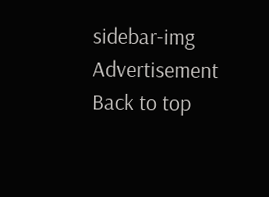sidebar-img
Advertisement
Back to top